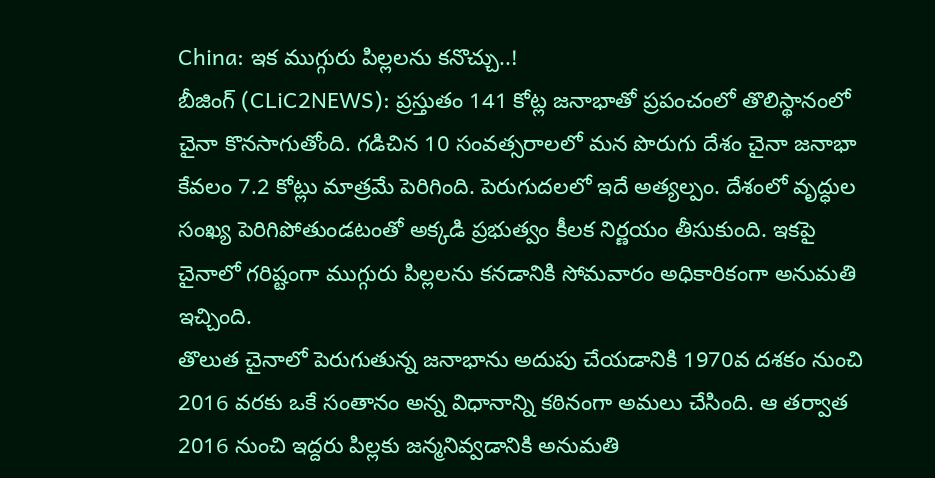China: ఇక ముగ్గురు పిల్లలను కనొచ్చు..!
బీజింగ్ (CLiC2NEWS): ప్రస్తుతం 141 కోట్ల జనాభాతో ప్రపంచంలో తొలిస్థానంలో చైనా కొనసాగుతోంది. గడిచిన 10 సంవత్సరాలలో మన పొరుగు దేశం చైనా జనాభా కేవలం 7.2 కోట్లు మాత్రమే పెరిగింది. పెరుగుదలలో ఇదే అత్యల్పం. దేశంలో వృద్ధుల సంఖ్య పెరిగిపోతుండటంతో అక్కడి ప్రభుత్వం కీలక నిర్ణయం తీసుకుంది. ఇకపై చైనాలో గరిష్టంగా ముగ్గురు పిల్లలను కనడానికి సోమవారం అధికారికంగా అనుమతి ఇచ్చింది.
తొలుత చైనాలో పెరుగుతున్న జనాభాను అదుపు చేయడానికి 1970వ దశకం నుంచి 2016 వరకు ఒకే సంతానం అన్న విధానాన్ని కఠినంగా అమలు చేసింది. ఆ తర్వాత 2016 నుంచి ఇద్దరు పిల్లకు జన్మనివ్వడానికి అనుమతి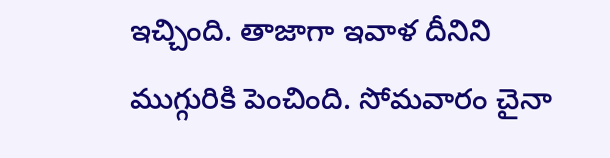ఇచ్చింది. తాజాగా ఇవాళ దీనిని ముగ్గురికి పెంచింది. సోమవారం చైనా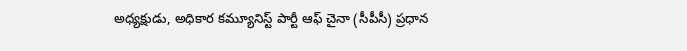అధ్యక్షుడు, అధికార కమ్యూనిస్ట్ పార్టీ ఆఫ్ చైనా (సీపీసీ) ప్రధాన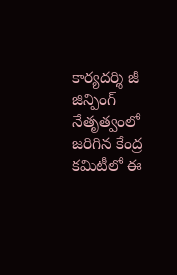కార్యదర్శి జీ జిన్పింగ్ నేతృత్వంలో జరిగిన కేంద్ర కమిటీలో ఈ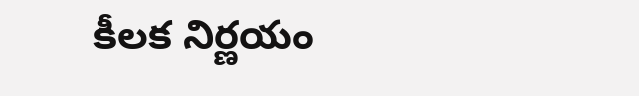కీలక నిర్ణయం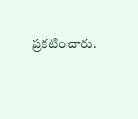ప్రకటించారు.